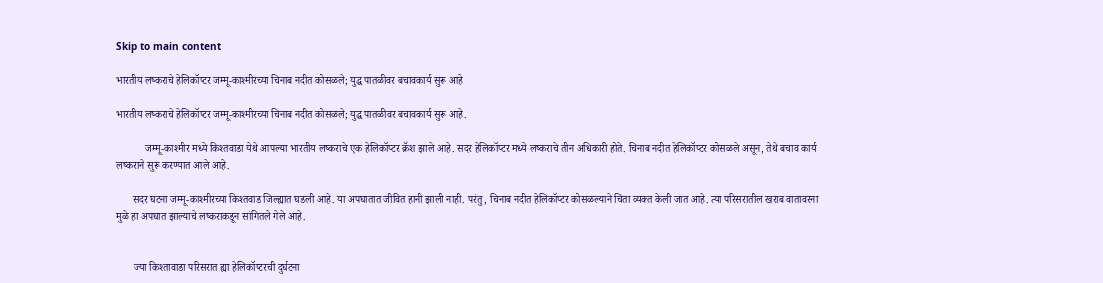Skip to main content

भारतीय लष्कराचे हेलिकॉप्टर जम्मू-काश्मीरच्या चिनाब नदीत कोसळले; युद्ध पातळीवर बचावकार्य सुरू आहे

भारतीय लष्कराचे हेलिकॉप्टर जम्मू-काश्मीरच्या चिनाब नदीत कोसळले; युद्ध पातळीवर बचावकार्य सुरू आहे.

           जम्मू-काश्मीर मध्ये किश्तवाडा येथे आपल्या भारतीय लष्कराचे एक हेलिकॉप्टर क्रॅश झाले आहे. सदर हेलिकॉप्टर मध्ये लष्कराचे तीन अधिकारी होते. चिनाब नदीत हेलिकॉप्टर कोसळले असून, तेथे बचाव कार्य लष्कराने सुरू करण्यात आले आहे.

      सदर घटना जम्मू-काश्मीरच्या किश्तवाड जिल्ह्यात घडली आहे. या अपघातात जीवित हानी झाली नाही. परंतु, चिनाब नदीत हेलिकॉप्टर कोसळल्याने चिंता व्यक्त केली जात आहे. त्या परिसरातील खराब वातावरना मुळे हा अपघात झाल्याचे लष्कराकडून सांगितले गेले आहे.


       ज्या किश्तावाडा परिसरात ह्या हेलिकॉप्टरची दुर्घटना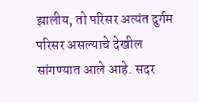झालीय, तो परिसर अत्यंत दुर्गम परिसर असल्याचे देखील सांगण्यात आले आहे. सदर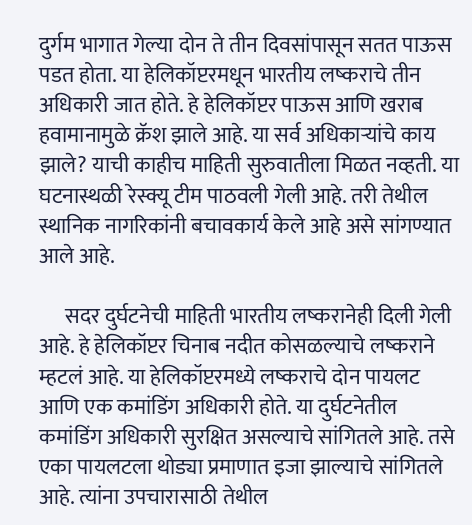दुर्गम भागात गेल्या दोन ते तीन दिवसांपासून सतत पाऊस पडत होता. या हेलिकॉप्टरमधून भारतीय लष्कराचे तीन अधिकारी जात होते. हे हेलिकॉप्टर पाऊस आणि खराब हवामानामुळे क्रॅश झाले आहे. या सर्व अधिकाऱ्यांचे काय झाले? याची काहीच माहिती सुरुवातीला मिळत नव्हती. या घटनास्थळी रेस्क्यू टीम पाठवली गेली आहे. तरी तेथील स्थानिक नागरिकांनी बचावकार्य केले आहे असे सांगण्यात आले आहे.

      सदर दुर्घटनेची माहिती भारतीय लष्करानेही दिली गेली आहे. हे हेलिकॉप्टर चिनाब नदीत कोसळल्याचे लष्कराने म्हटलं आहे. या हेलिकॉप्टरमध्ये लष्कराचे दोन पायलट आणि एक कमांडिंग अधिकारी होते. या दुर्घटनेतील कमांडिंग अधिकारी सुरक्षित असल्याचे सांगितले आहे. तसे एका पायलटला थोड्या प्रमाणात इजा झाल्याचे सांगितले आहे. त्यांना उपचारासाठी तेथील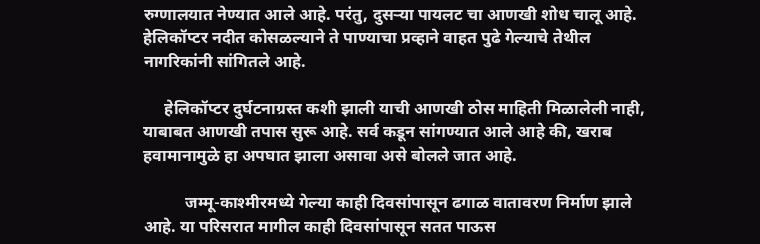रुग्णालयात नेण्यात आले आहे. परंतु, दुसऱ्या पायलट चा आणखी शोध चालू आहे. हेलिकॉप्टर नदीत कोसळल्याने ते पाण्याचा प्रव्हाने वाहत पुढे गेल्याचे तेथील नागरिकांनी सांगितले आहे.

     हेलिकॉप्टर दुर्घटनाग्रस्त कशी झाली याची आणखी ठोस माहिती मिळालेली नाही, याबाबत आणखी तपास सुरू आहे. सर्व कडून सांगण्यात आले आहे की, खराब हवामानामुळे हा अपघात झाला असावा असे बोलले जात आहे.

          जम्मू-काश्मीरमध्ये गेल्या काही दिवसांपासून ढगाळ वातावरण निर्माण झाले आहे. या परिसरात मागील काही दिवसांपासून सतत पाऊस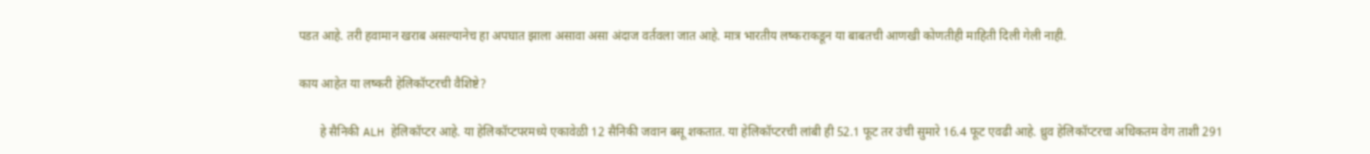पडत आहे. तरी हवामान खराब असल्यानेच हा अपघात झाला असावा असा अंदाज वर्तवला जात आहे. मात्र भारतीय लष्कराकडून या बाबतची आणखी कोणतीही माहिती दिली गेली नाही.

काय आहेत या लष्करी हेलिकॉप्टरची वैशिष्टे?

       हे सैनिकी ALH हेलिकॉप्टर आहे. या हेलिकॉप्टपरमध्ये एकावेळी 12 सैनिकी जवान बसू शकतात. या हेलिकॉप्टरची लांबी ही 52.1 फूट तर उंची सुमारे 16.4 फूट एवढी आहे. ध्रुव हेलिकॉप्टरचा अधिकतम वेग ताशी 291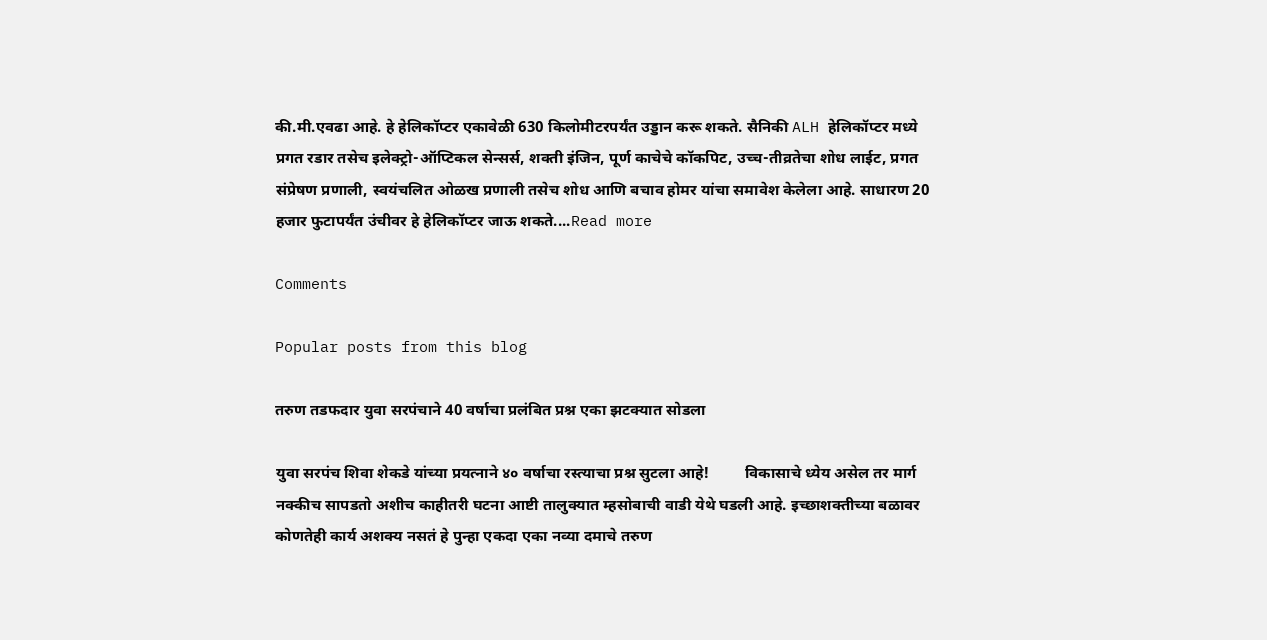की.मी.एवढा आहे. हे हेलिकॉप्टर एकावेळी 630 किलोमीटरपर्यंत उड्डान करू शकते. सैनिकी ALH हेलिकॉप्टर मध्ये प्रगत रडार तसेच इलेक्ट्रो-ऑप्टिकल सेन्सर्स, शक्ती इंजिन, पूर्ण काचेचे कॉकपिट, उच्च-तीव्रतेचा शोध लाईट, प्रगत संप्रेषण प्रणाली, स्वयंचलित ओळख प्रणाली तसेच शोध आणि बचाव होमर यांचा समावेश केलेला आहे. साधारण 20 हजार फुटापर्यंत उंचीवर हे हेलिकॉप्टर जाऊ शकते....Read more

Comments

Popular posts from this blog

तरुण तडफदार युवा सरपंचाने 40 वर्षाचा प्रलंबित प्रश्न एका झटक्यात सोडला

युवा सरपंच शिवा शेकडे यांच्या प्रयत्नाने ४० वर्षाचा रस्त्याचा प्रश्न सुटला आहे!         विकासाचे ध्येय असेल तर मार्ग नक्कीच सापडतो अशीच काहीतरी घटना आष्टी तालुक्यात म्हसोबाची वाडी येथे घडली आहे. इच्छाशक्तीच्या बळावर कोणतेही कार्य अशक्य नसतं हे पुन्हा एकदा एका नव्या दमाचे तरुण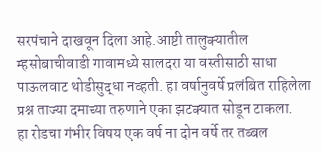सरपंचाने दाखवून दिला आहे.आष्टी तालुक्यातील म्हसोबाचीवाडी गावामध्ये सालदरा या वस्तीसाठी साधा पाऊलवाट थोडीसुद्धा नव्हती. हा वर्षानुवर्षे प्रलंबित राहिलेला प्रश्न ताज्या दमाच्या तरुणाने एका झटक्यात सोडून टाकला.        हा रोडचा गंभीर विषय एक वर्ष ना दोन वर्षे तर तब्बल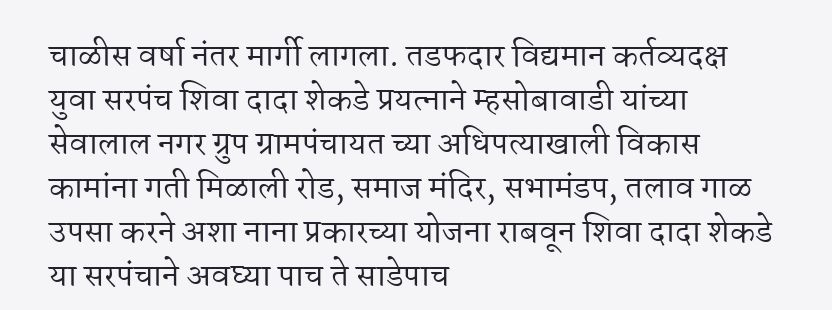चाळीस वर्षा नंतर मार्गी लागला. तडफदार विद्यमान कर्तव्यदक्ष युवा सरपंच शिवा दादा शेकडे प्रयत्नाने म्हसोबावाडी यांच्या सेवालाल नगर ग्रुप ग्रामपंचायत च्या अधिपत्याखाली विकास कामांना गती मिळाली रोड, समाज मंदिर, सभामंडप, तलाव गाळ उपसा करने अशा नाना प्रकारच्या योजना राबवून शिवा दादा शेकडे या सरपंचाने अवघ्या पाच ते साडेपाच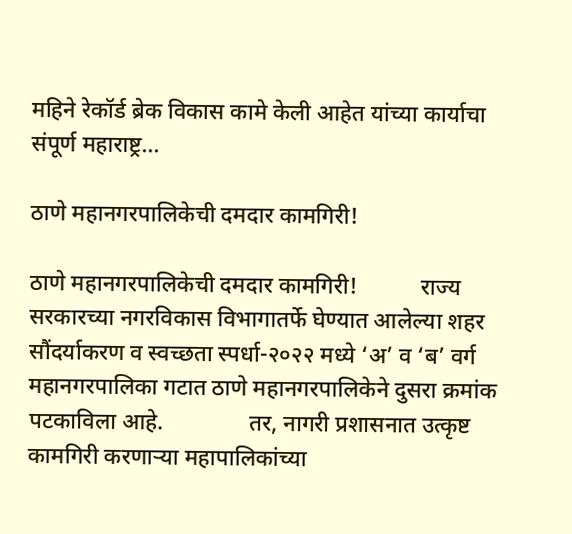महिने रेकॉर्ड ब्रेक विकास कामे केली आहेत यांच्या कार्याचा संपूर्ण महाराष्ट्र...

ठाणे महानगरपालिकेची दमदार कामगिरी!

ठाणे महानगरपालिकेची दमदार कामगिरी!           राज्य सरकारच्या नगरविकास विभागातर्फे घेण्यात आलेल्या शहर सौंदर्याकरण व स्वच्छता स्पर्धा-२०२२ मध्ये ‘अ’ व ‘ब’ वर्ग महानगरपालिका गटात ठाणे महानगरपालिकेने दुसरा क्रमांक पटकाविला आहे.               तर, नागरी प्रशासनात उत्कृष्ट कामगिरी करणाऱ्या महापालिकांच्या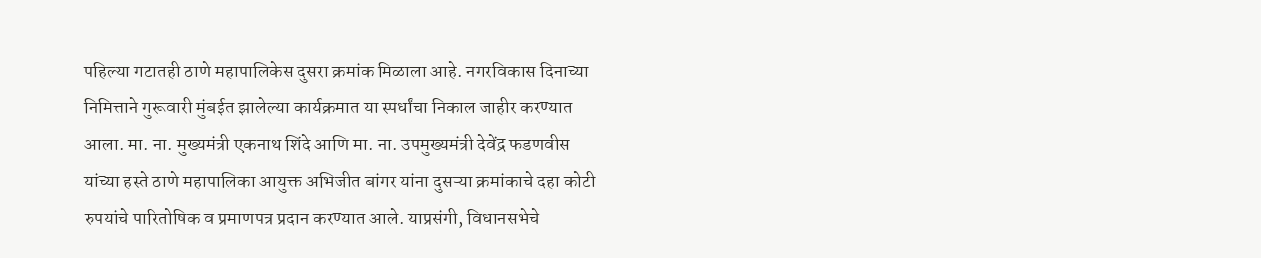पहिल्या गटातही ठाणे महापालिकेस दुसरा क्रमांक मिळाला आहे. नगरविकास दिनाच्या निमित्ताने गुरूवारी मुंबईत झालेल्या कार्यक्रमात या स्पर्धांचा निकाल जाहीर करण्यात आला. मा. ना. मुख्यमंत्री एकनाथ शिंदे आणि मा. ना. उपमुख्यमंत्री देवेंद्र फडणवीस यांच्या हस्ते ठाणे महापालिका आयुक्त अभिजीत बांगर यांना दुसऱ्या क्रमांकाचे दहा कोटी रुपयांचे पारितोषिक व प्रमाणपत्र प्रदान करण्यात आले. याप्रसंगी, विधानसभेचे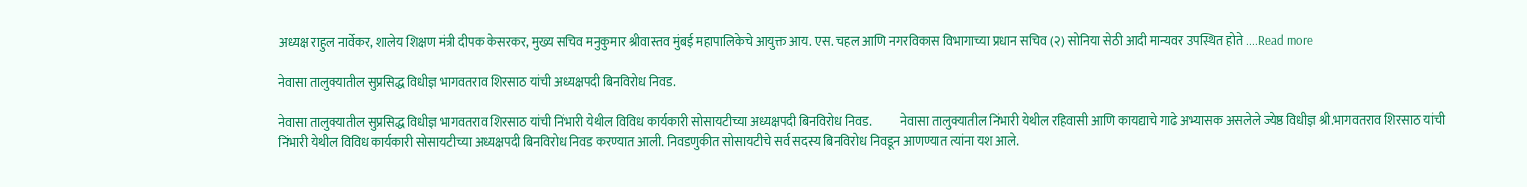अध्यक्ष राहुल नार्वेकर, शालेय शिक्षण मंत्री दीपक केसरकर, मुख्य सचिव मनुकुमार श्रीवास्तव मुंबई महापालिकेचे आयुक्त आय. एस. चहल आणि नगरविकास विभागाच्या प्रधान सचिव (२) सोनिया सेठी आदी मान्यवर उपस्थित होते ....Read more

नेवासा तालुक्यातील सुप्रसिद्ध विधीज्ञ भागवतराव शिरसाठ यांची अध्यक्षपदी बिनविरोध निवड.

नेवासा तालुक्यातील सुप्रसिद्ध विधीज्ञ भागवतराव शिरसाठ यांची निंभारी येथील विविध कार्यकारी सोसायटीच्या अध्यक्षपदी बिनविरोध निवड.           नेवासा तालुक्यातील निंभारी येथील रहिवासी आणि कायद्याचे गाढे अभ्यासक असलेले ज्येष्ठ विधीज्ञ श्री.भागवतराव शिरसाठ यांची निंभारी येथील विविध कार्यकारी सोसायटीच्या अध्यक्षपदी बिनविरोध निवड करण्यात आली. निवडणुकीत सोसायटीचे सर्व सदस्य बिनविरोध निवडून आणण्यात त्यांना यश आले.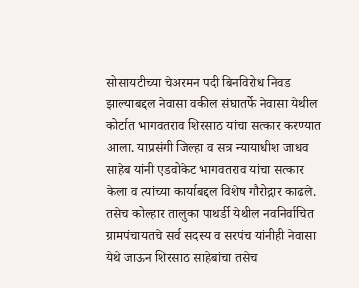सोसायटीच्या चेअरमन पदी बिनविरोध निवड झाल्याबद्दल नेवासा वकील संघातर्फे नेवासा येथील कोर्टात भागवतराव शिरसाठ यांचा सत्कार करण्यात आला. याप्रसंगी जिल्हा व सत्र न्यायाधीश जाधव साहेब यांनी एडवोकेट भागवतराव यांचा सत्कार केला व त्यांच्या कार्याबद्दल विशेष गौरोद्गार काढले. तसेच कोल्हार तालुका पाथर्डी येथील नवनिर्वाचित ग्रामपंचायतचे सर्व सदस्य व सरपंच यांनीही नेवासा येथे जाऊन शिरसाठ साहेबांचा तसेच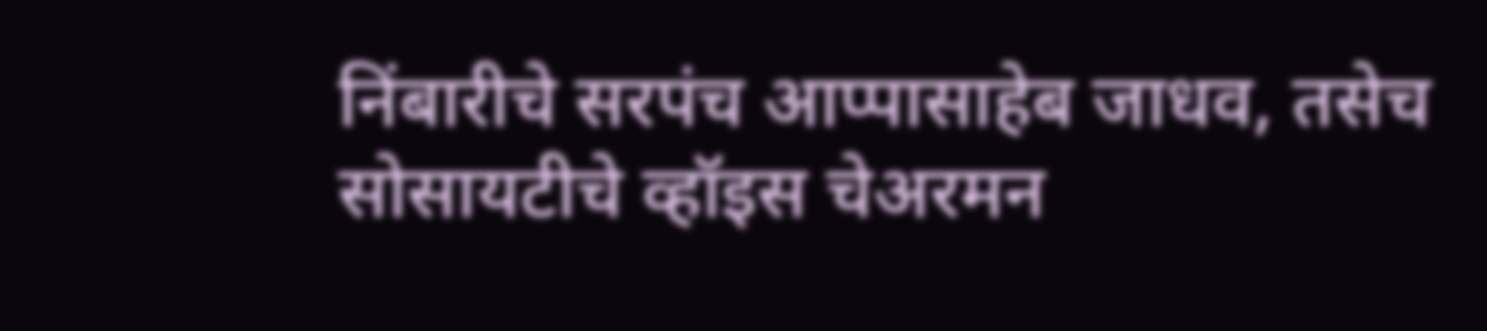निंबारीचे सरपंच आप्पासाहेब जाधव, तसेच सोसायटीचे व्हॉइस चेअरमन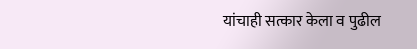यांचाही सत्कार केला व पुढील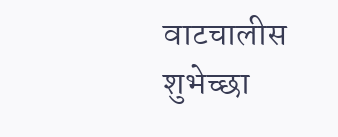वाटचालीस शुभेच्छा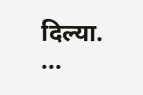दिल्या.    ...